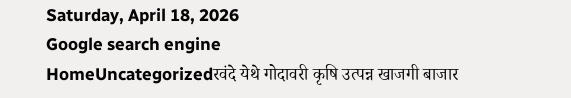Saturday, April 18, 2026
Google search engine
HomeUncategorizedरवंदे येथे गोदावरी कृषि उत्पन्न खाजगी बाजार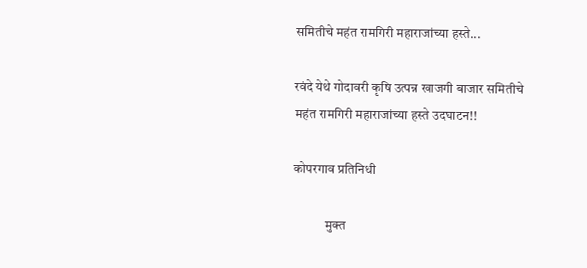समितीचे महंत रामगिरी महाराजांच्या हस्ते...

रवंदे येथे गोदावरी कृषि उत्पन्न खाजगी बाजार समितीचे महंत रामगिरी महाराजांच्या हस्ते उदघाटन!!

कोपरगाव प्रतिनिधी

            मुक्त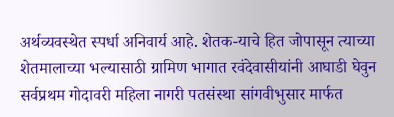अर्थव्यवस्थेत स्पर्धा अनिवार्य आहे. शेतक-याचे हित जोपासून त्याच्या शेतमालाच्या भल्यासाठी ग्रामिण भागात रवंदेवासीयांनी आघाडी घेवुन सर्वप्रथम गोदावरी महिला नागरी पतसंस्था सांगवीभुसार मार्फत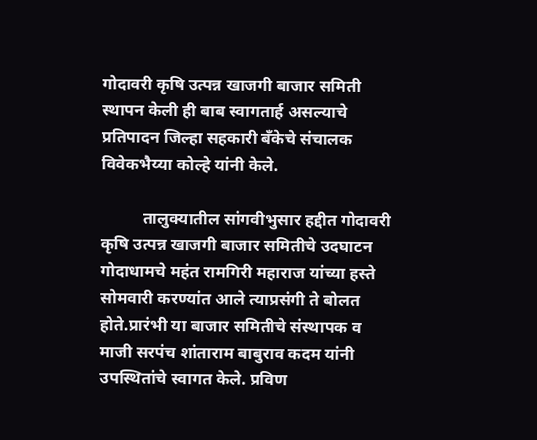गोदावरी कृषि उत्पन्न खाजगी बाजार समिती स्थापन केली ही बाब स्वागतार्ह असल्याचे प्रतिपादन जिल्हा सहकारी बँकेचे संचालक विवेकभैय्या कोल्हे यांनी केले.

          तालुक्यातील सांगवीभुसार हद्दीत गोदावरी कृषि उत्पन्न खाजगी बाजार समितीचे उदघाटन गोदाधामचे महंत रामगिरी महाराज यांच्या हस्ते सोमवारी करण्यांत आले त्याप्रसंगी ते बोलत होते.प्रारंभी या बाजार समितीचे संस्थापक व माजी सरपंच शांताराम बाबुराव कदम यांनी उपस्थितांचे स्वागत केले. प्रविण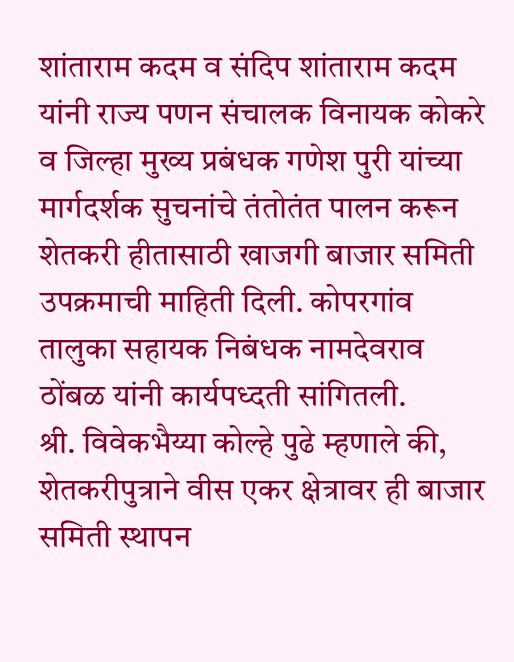शांताराम कदम व संदिप शांताराम कदम यांनी राज्य पणन संचालक विनायक कोकरे व जिल्हा मुख्य प्रबंधक गणेश पुरी यांच्या मार्गदर्शक सुचनांचे तंतोतंत पालन करून शेतकरी हीतासाठी खाजगी बाजार समिती उपक्रमाची माहिती दिली. कोपरगांव तालुका सहायक निबंधक नामदेवराव ठोंबळ यांनी कार्यपध्दती सांगितली.
श्री. विवेकभैय्या कोल्हे पुढे म्हणाले की, शेतकरीपुत्राने वीस एकर क्षेत्रावर ही बाजार समिती स्थापन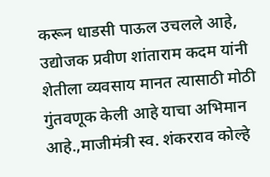करून धाडसी पाऊल उचलले आहे, उद्योजक प्रवीण शांताराम कदम यांनी शेतीला व्यवसाय मानत त्यासाठी मोठी गुंतवणूक केली आहे याचा अभिमान आहे.,माजीमंत्री स्व. शंकरराव कोल्हे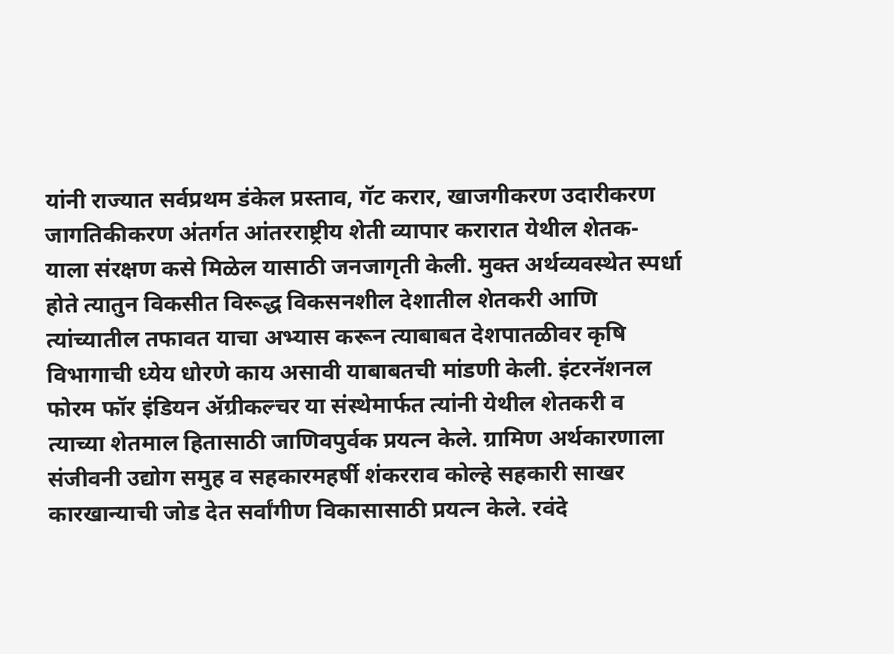यांनी राज्यात सर्वप्रथम डंकेल प्रस्ताव, गॅट करार, खाजगीकरण उदारीकरण जागतिकीकरण अंतर्गत आंतरराष्ट्रीय शेती व्यापार करारात येथील शेतक-याला संरक्षण कसे मिळेल यासाठी जनजागृती केली. मुक्त अर्थव्यवस्थेत स्पर्धा होते त्यातुन विकसीत विरूद्ध विकसनशील देशातील शेतकरी आणि त्यांच्यातील तफावत याचा अभ्यास करून त्याबाबत देशपातळीवर कृषि विभागाची ध्येय धोरणे काय असावी याबाबतची मांडणी केली. इंटरनॅशनल फोरम फॉर इंडियन ॲग्रीकल्चर या संस्थेमार्फत त्यांनी येथील शेतकरी व त्याच्या शेतमाल हितासाठी जाणिवपुर्वक प्रयत्न केले. ग्रामिण अर्थकारणाला संजीवनी उद्योग समुह व सहकारमहर्षी शंकरराव कोल्हे सहकारी साखर कारखान्याची जोड देत सर्वांगीण विकासासाठी प्रयत्न केले. रवंदे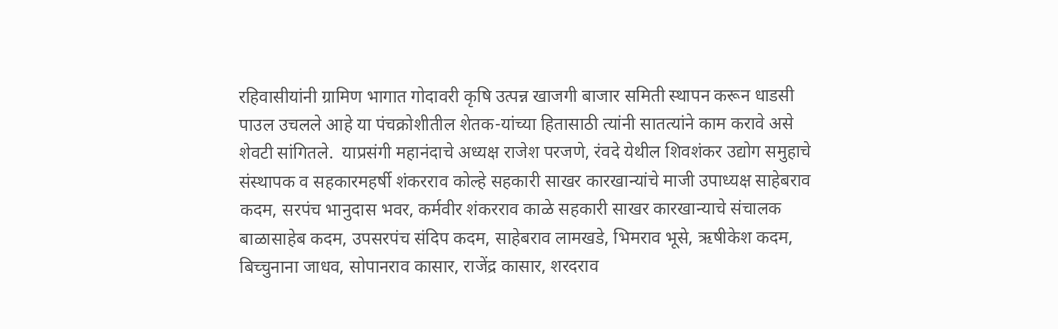रहिवासीयांनी ग्रामिण भागात गोदावरी कृषि उत्पन्न खाजगी बाजार समिती स्थापन करून धाडसी पाउल उचलले आहे या पंचक्रोशीतील शेतक-यांच्या हितासाठी त्यांनी सातत्यांने काम करावे असे शेवटी सांगितले.  याप्रसंगी महानंदाचे अध्यक्ष राजेश परजणे, रंवदे येथील शिवशंकर उद्योग समुहाचे संस्थापक व सहकारमहर्षी शंकरराव कोल्हे सहकारी साखर कारखान्यांचे माजी उपाध्यक्ष साहेबराव कदम, सरपंच भानुदास भवर, कर्मवीर शंकरराव काळे सहकारी साखर कारखान्याचे संचालक बाळासाहेब कदम, उपसरपंच संदिप कदम, साहेबराव लामखडे, भिमराव भूसे, ऋषीकेश कदम, बिच्चुनाना जाधव, सोपानराव कासार, राजेंद्र कासार, शरदराव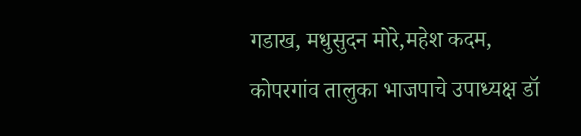गडाख, मधुसुदन मोरे,महेश कदम, कोपरगांव तालुका भाजपाचे उपाध्यक्ष डॉ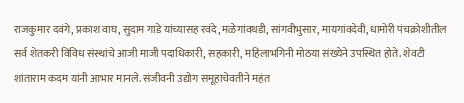राजकुमार दवंगे, प्रकाश वाघ, सुदाम गाडे यांच्यासह रवंदे, मळेगांवथडी, सांगवीभुसार, मायगांवदेवी, धामोरी पंचक्रोशीतील सर्व शेतकरी विविध संस्थांचे आजी माजी पदाधिकारी, सहकारी, महिलाभगिनी मोठया संख्येने उपस्थित होते. शेवटी शांताराम कदम यांनी आभार मानले. संजीवनी उद्योग समूहाचेवतीने महंत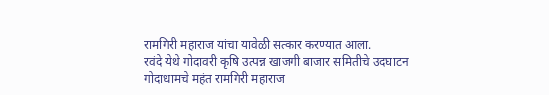रामगिरी महाराज यांचा यावेळी सत्कार करण्यात आला.
रवंदे येथे गोदावरी कृषि उत्पन्न खाजगी बाजार समितीचे उदघाटन गोदाधामचे महंत रामगिरी महाराज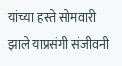यांच्या हस्ते सोमवारी झाले याप्रसंगी संजीवनी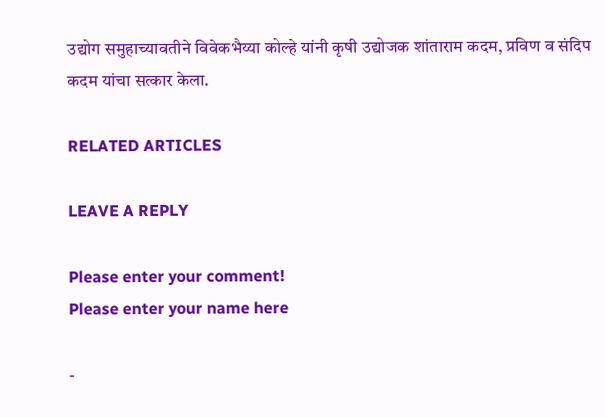उद्योग समुहाच्यावतीने विवेकभैय्या कोल्हे यांनी कृषी उद्योजक शांताराम कदम, प्रविण व संदिप कदम यांचा सत्कार केला.

RELATED ARTICLES

LEAVE A REPLY

Please enter your comment!
Please enter your name here

-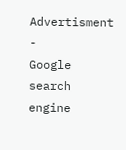Advertisment -
Google search engine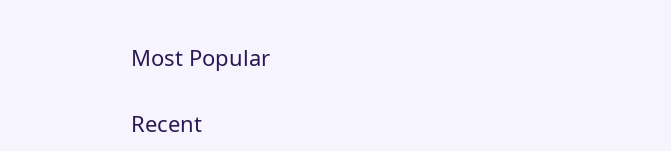Most Popular

Recent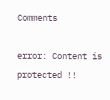Comments

error: Content is protected !!